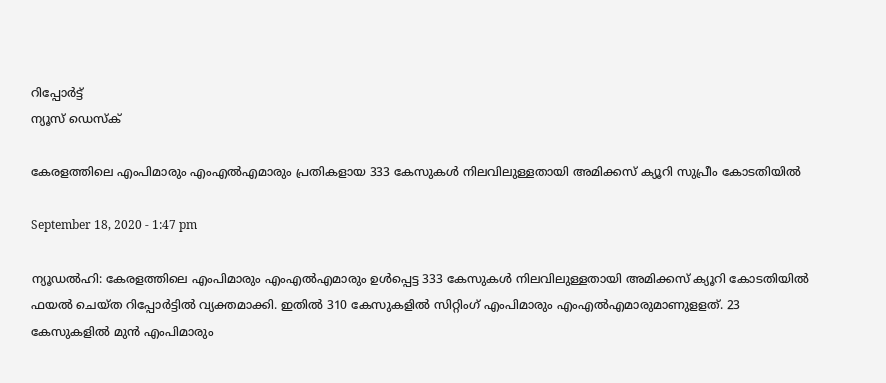റിപ്പോര്‍ട്ട്
ന്യൂസ് ഡെസ്ക്

കേരളത്തിലെ എംപിമാരും എംഎല്‍എമാരും പ്രതികളായ 333 കേസുകള്‍ നിലവിലുള്ളതായി അമിക്കസ് ക്യൂറി സുപ്രീം കോടതിയില്‍

September 18, 2020 - 1:47 pm

ന്യൂഡല്‍ഹി: കേരളത്തിലെ എംപിമാരും എംഎല്‍എമാരും ഉള്‍പ്പെട്ട 333 കേസുകള്‍ നിലവിലുള്ളതായി അമിക്കസ് ക്യൂറി കോടതിയില്‍ ഫയല്‍ ചെയ്ത റിപ്പോര്‍ട്ടില്‍ വ്യക്തമാക്കി. ഇതില്‍ 310 കേസുകളില്‍ സിറ്റിംഗ് എംപിമാരും എംഎല്‍എമാരുമാണുളളത്. 23 കേസുകളില്‍ മുന്‍ എംപിമാരും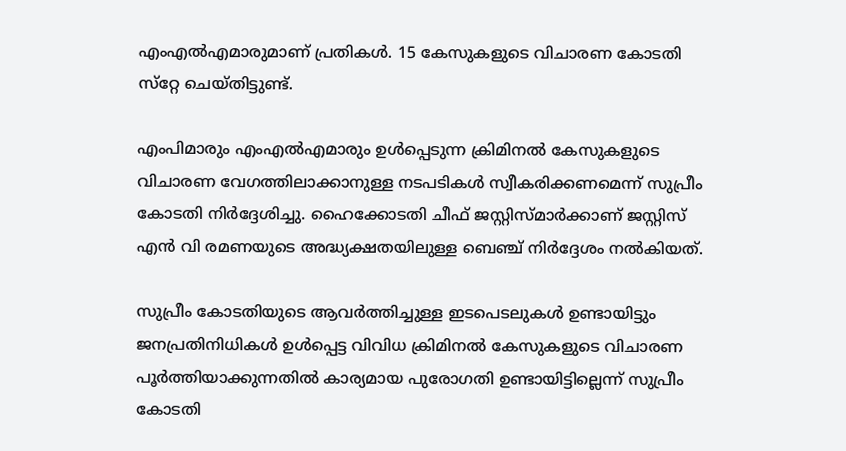എംഎല്‍എമാരുമാണ് പ്രതികള്‍. 15 കേസുകളുടെ വിചാരണ കോടതി സ്‌റ്റേ ചെയ്തിട്ടുണ്ട്.

എംപിമാരും എംഎല്‍എമാരും ഉള്‍പ്പെടുന്ന ക്രിമിനല്‍ കേസുകളുടെ വിചാരണ വേഗത്തിലാക്കാനുള്ള നടപടികള്‍ സ്വീകരിക്കണമെന്ന് സുപ്രീം കോടതി നിര്‍ദ്ദേശിച്ചു. ഹൈക്കോടതി ചീഫ് ജസ്റ്റിസ്മാര്‍ക്കാണ് ജസ്റ്റിസ് എന്‍ വി രമണയുടെ അദ്ധ്യക്ഷതയിലുള്ള ബെഞ്ച് നിര്‍ദ്ദേശം നല്‍കിയത്.

സുപ്രീം കോടതിയുടെ ആവര്‍ത്തിച്ചുള്ള ഇടപെടലുകള്‍ ഉണ്ടായിട്ടും ജനപ്രതിനിധികള്‍ ഉള്‍പ്പെട്ട വിവിധ ക്രിമിനല്‍ കേസുകളുടെ വിചാരണ പൂര്‍ത്തിയാക്കുന്നതില്‍ കാര്യമായ പുരോഗതി ഉണ്ടായിട്ടില്ലെന്ന് സുപ്രീം കോടതി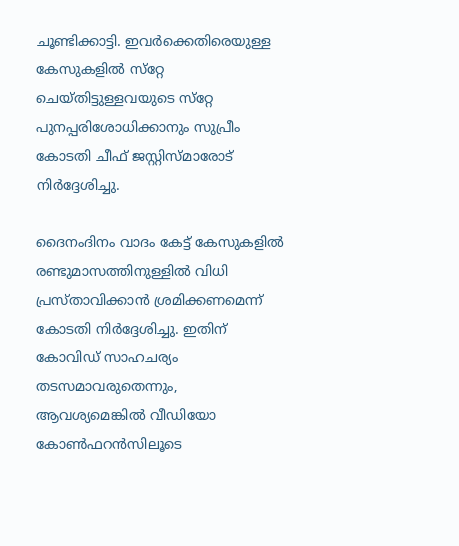ചൂണ്ടിക്കാട്ടി. ഇവര്‍ക്കെതിരെയുള്ള കേസുകളില്‍ സ്‌റ്റേ ചെയ്തിട്ടുള്ളവയുടെ സ്‌റ്റേ പുനപ്പരിശോധിക്കാനും സുപ്രീം കോടതി ചീഫ് ജസ്റ്റിസ്മാരോട് നിര്‍ദ്ദേശിച്ചു.

ദൈനംദിനം വാദം കേട്ട് കേസുകളില്‍ രണ്ടുമാസത്തിനുള്ളില്‍ വിധി പ്രസ്താവിക്കാന്‍ ശ്രമിക്കണമെന്ന് കോടതി നിര്‍ദ്ദേശിച്ചു. ഇതിന് കോവിഡ് സാഹചര്യം തടസമാവരുതെന്നും, ആവശ്യമെങ്കില്‍ വീഡിയോ കോണ്‍ഫറന്‍സിലൂടെ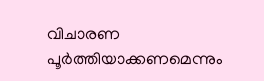വിചാരണ പൂര്‍ത്തിയാക്കണമെന്നും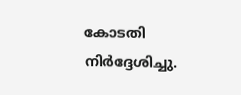കോടതി നിര്‍ദ്ദേശിച്ചു.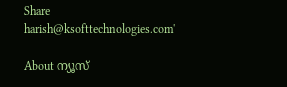Share
harish@ksofttechnologies.com'

About ന്യൂസ്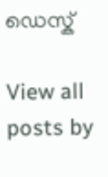ഡെസ്ക്

View all posts by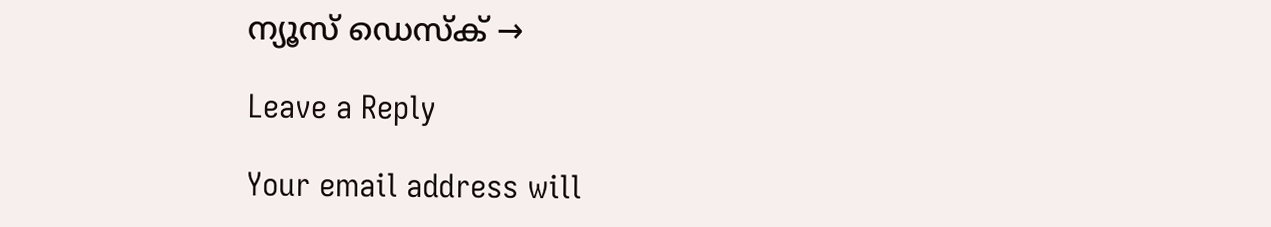ന്യൂസ് ഡെസ്ക് →

Leave a Reply

Your email address will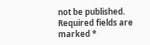not be published. Required fields are marked *